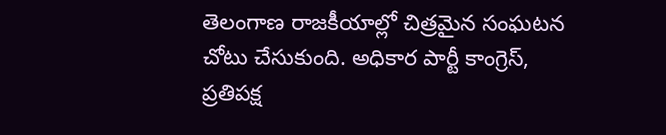తెలంగాణ రాజకీయాల్లో చిత్రమైన సంఘటన చోటు చేసుకుంది. అధికార పార్టీ కాంగ్రెస్, ప్రతిపక్ష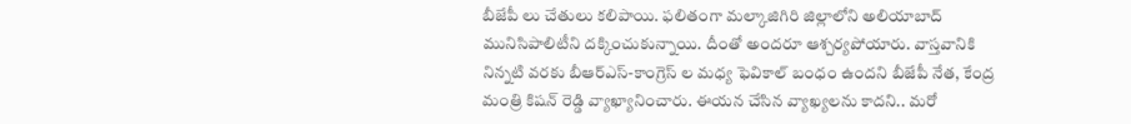బీజేపీ లు చేతులు కలిపాయి. ఫలితంగా మల్కాజిగిరి జిల్లాలోని అలియాబాద్ మునిసిపాలిటీని దక్కించుకున్నాయి. దీంతో అందరూ ఆశ్చర్యపోయారు. వాస్తవానికి నిన్నటి వరకు బీఆర్ఎస్-కాంగ్రెస్ ల మధ్య ఫెవికాల్ బంధం ఉందని బీజేపీ నేత, కేంద్ర మంత్రి కిషన్ రెడ్డి వ్యాఖ్యానించారు. ఈయన చేసిన వ్యాఖ్యలను కాదని.. మరో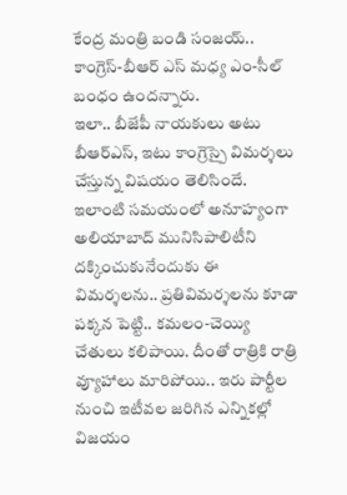కేంద్ర మంత్రి బండి సంజయ్.. కాంగ్రెస్-బీఆర్ ఎస్ మధ్య ఎం-సీల్ బంధం ఉందన్నారు.
ఇలా.. బీజేపీ నాయకులు అటు బీఆర్ఎస్, ఇటు కాంగ్రెస్పై విమర్శలు చేస్తున్న విషయం తెలిసిందే. ఇలాంటి సమయంలో అనూహ్యంగా అలియాబాద్ మునిసిపాలిటీని దక్కించుకునేందుకు ఈ విమర్శలను.. ప్రతివిమర్శలను కూడా పక్కన పెట్టి.. కమలం-చెయ్యి చేతులు కలిపాయి. దీంతో రాత్రికి రాత్రి వ్యూహాలు మారిపోయి.. ఇరు పార్టీల నుంచి ఇటీవల జరిగిన ఎన్నికల్లో విజయం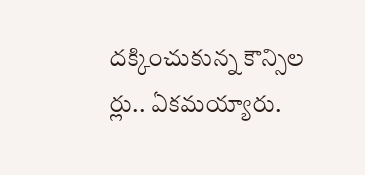దక్కించుకున్న కౌన్సిల ర్లు.. ఏకమయ్యారు.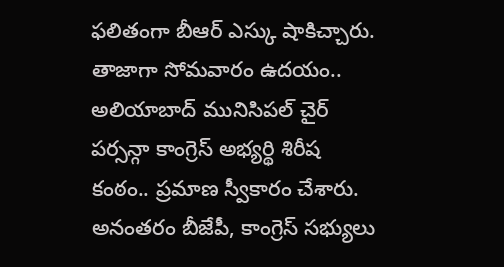ఫలితంగా బీఆర్ ఎస్కు షాకిచ్చారు.
తాజాగా సోమవారం ఉదయం.. అలియాబాద్ మునిసిపల్ చైర్ పర్సన్గా కాంగ్రెస్ అభ్యర్థి శిరీష కంఠం.. ప్రమాణ స్వీకారం చేశారు. అనంతరం బీజేపీ, కాంగ్రెస్ సభ్యులు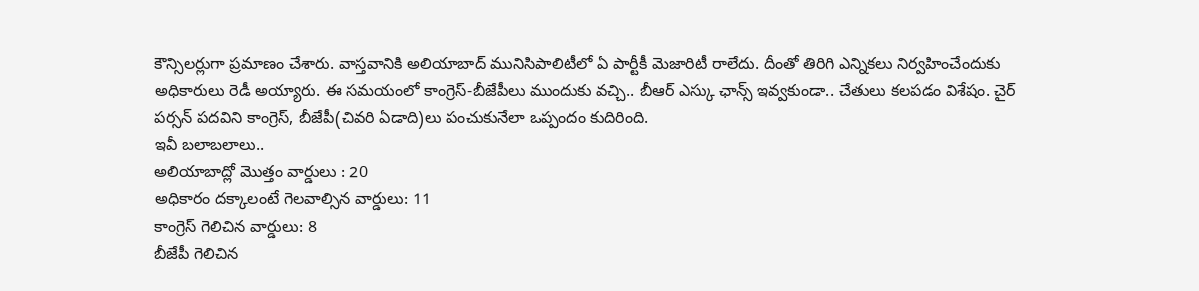కౌన్సిలర్లుగా ప్రమాణం చేశారు. వాస్తవానికి అలియాబాద్ మునిసిపాలిటీలో ఏ పార్టీకీ మెజారిటీ రాలేదు. దీంతో తిరిగి ఎన్నికలు నిర్వహించేందుకు అధికారులు రెడీ అయ్యారు. ఈ సమయంలో కాంగ్రెస్-బీజేపీలు ముందుకు వచ్చి.. బీఆర్ ఎస్కు ఛాన్స్ ఇవ్వకుండా.. చేతులు కలపడం విశేషం. చైర్ పర్సన్ పదవిని కాంగ్రెస్, బీజేపీ(చివరి ఏడాది)లు పంచుకునేలా ఒప్పందం కుదిరింది.
ఇవీ బలాబలాలు..
అలియాబాద్లో మొత్తం వార్డులు : 20
అధికారం దక్కాలంటే గెలవాల్సిన వార్డులు: 11
కాంగ్రెస్ గెలిచిన వార్డులు: 8
బీజేపీ గెలిచిన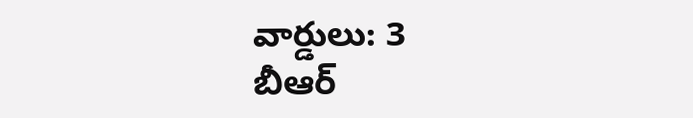వార్డులు: 3
బీఆర్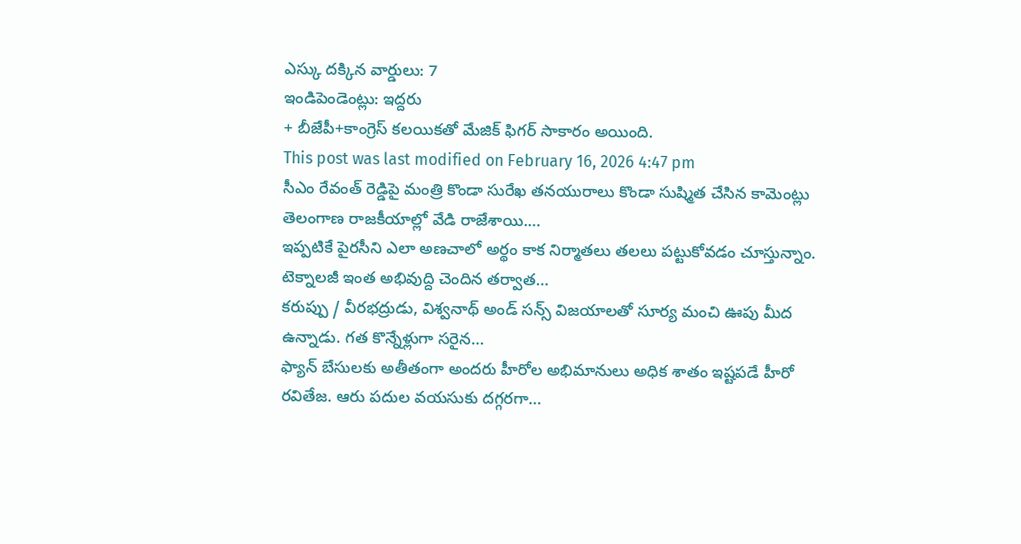ఎస్కు దక్కిన వార్డులు: 7
ఇండిపెండెంట్లు: ఇద్దరు
+ బీజేపీ+కాంగ్రెస్ కలయికతో మేజిక్ ఫిగర్ సాకారం అయింది.
This post was last modified on February 16, 2026 4:47 pm
సీఎం రేవంత్ రెడ్డిపై మంత్రి కొండా సురేఖ తనయురాలు కొండా సుష్మిత చేసిన కామెంట్లు తెలంగాణ రాజకీయాల్లో వేడి రాజేశాయి.…
ఇప్పటికే పైరసీని ఎలా అణచాలో అర్థం కాక నిర్మాతలు తలలు పట్టుకోవడం చూస్తున్నాం. టెక్నాలజీ ఇంత అభివుద్ది చెందిన తర్వాత…
కరుప్పు / వీరభద్రుడు, విశ్వనాథ్ అండ్ సన్స్ విజయాలతో సూర్య మంచి ఊపు మీద ఉన్నాడు. గత కొన్నేళ్లుగా సరైన…
ఫ్యాన్ బేసులకు అతీతంగా అందరు హీరోల అభిమానులు అధిక శాతం ఇష్టపడే హీరో రవితేజ. ఆరు పదుల వయసుకు దగ్గరగా…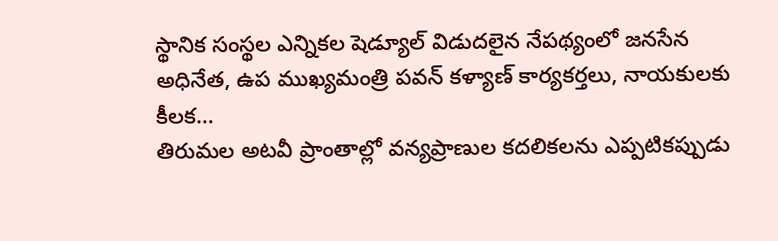స్థానిక సంస్థల ఎన్నికల షెడ్యూల్ విడుదలైన నేపథ్యంలో జనసేన అధినేత, ఉప ముఖ్యమంత్రి పవన్ కళ్యాణ్ కార్యకర్తలు, నాయకులకు కీలక…
తిరుమల అటవీ ప్రాంతాల్లో వన్యప్రాణుల కదలికలను ఎప్పటికప్పుడు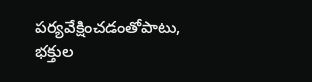పర్యవేక్షించడంతోపాటు, భక్తుల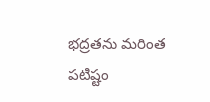భద్రతను మరింత పటిష్టం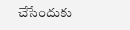చేసేందుకు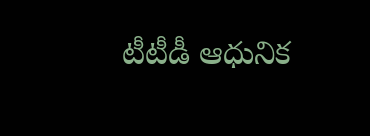టీటీడీ ఆధునిక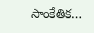సాంకేతిక…